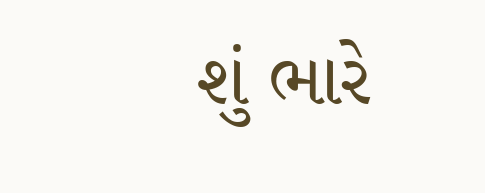શું ભારે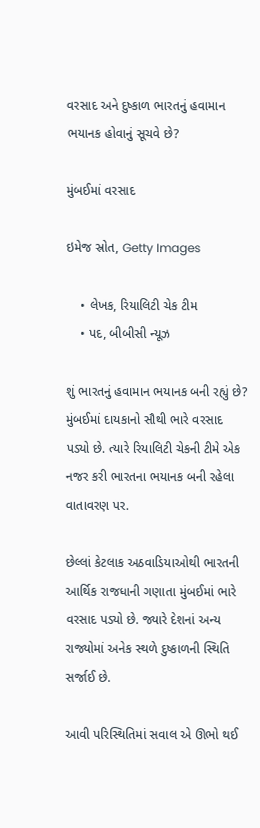વરસાદ અને દુષ્કાળ ભારતનું હવામાન ભયાનક હોવાનું સૂચવે છે?

મુંબઈમાં વરસાદ

ઇમેજ સ્રોત, Getty Images

    • લેખક, રિયાલિટી ચેક ટીમ
    • પદ, બીબીસી ન્યૂઝ

શું ભારતનું હવામાન ભયાનક બની રહ્યું છે? મુંબઈમાં દાયકાનો સૌથી ભારે વરસાદ પડ્યો છે. ત્યારે રિયાલિટી ચેકની ટીમે એક નજર કરી ભારતના ભયાનક બની રહેલા વાતાવરણ પર.

છેલ્લાં કેટલાક અઠવાડિયાઓથી ભારતની આર્થિક રાજધાની ગણાતા મુંબઈમાં ભારે વરસાદ પડ્યો છે. જ્યારે દેશનાં અન્ય રાજ્યોમાં અનેક સ્થળે દુષ્કાળની સ્થિતિ સર્જાઈ છે.

આવી પરિસ્થિતિમાં સવાલ એ ઊભો થઈ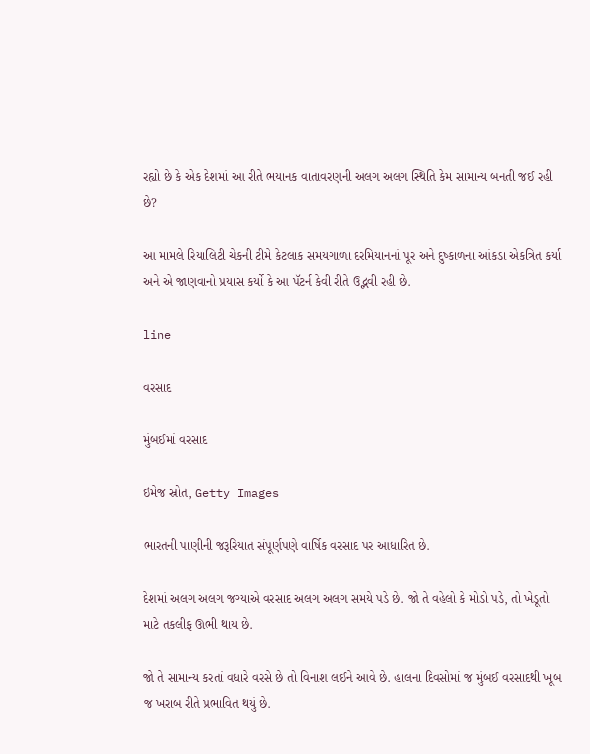રહ્યો છે કે એક દેશમાં આ રીતે ભયાનક વાતાવરણની અલગ અલગ સ્થિતિ કેમ સામાન્ય બનતી જઈ રહી છે?

આ મામલે રિયાલિટી ચેકની ટીમે કેટલાક સમયગાળા દરમિયાનનાં પૂર અને દુષ્કાળના આંકડા એકત્રિત કર્યા અને એ જાણવાનો પ્રયાસ કર્યો કે આ પૅટર્ન કેવી રીતે ઉદ્ભવી રહી છે.

line

વરસાદ

મુંબઈમાં વરસાદ

ઇમેજ સ્રોત, Getty Images

ભારતની પાણીની જરૂરિયાત સંપૂર્ણપણે વાર્ષિક વરસાદ પર આધારિત છે.

દેશમાં અલગ અલગ જગ્યાએ વરસાદ અલગ અલગ સમયે પડે છે. જો તે વહેલો કે મોડો પડે, તો ખેડૂતો માટે તકલીફ ઊભી થાય છે.

જો તે સામાન્ય કરતાં વધારે વરસે છે તો વિનાશ લઈને આવે છે. હાલના દિવસોમાં જ મુંબઈ વરસાદથી ખૂબ જ ખરાબ રીતે પ્રભાવિત થયું છે.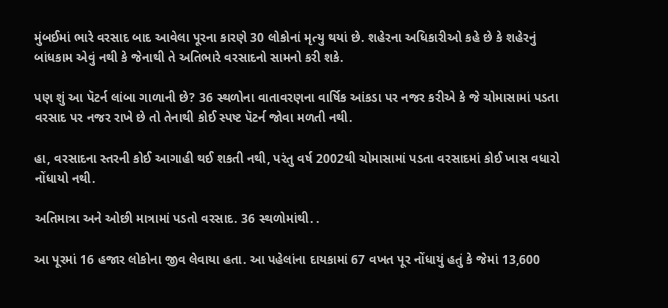મુંબઈમાં ભારે વરસાદ બાદ આવેલા પૂરના કારણે 30 લોકોનાં મૃત્યુ થયાં છે. શહેરના અધિકારીઓ કહે છે કે શહેરનું બાંધકામ એવું નથી કે જેનાથી તે અતિભારે વરસાદનો સામનો કરી શકે.

પણ શું આ પૅટર્ન લાંબા ગાળાની છે? 36 સ્થળોના વાતાવરણના વાર્ષિક આંકડા પર નજર કરીએ કે જે ચોમાસામાં પડતા વરસાદ પર નજર રાખે છે તો તેનાથી કોઈ સ્પષ્ટ પૅટર્ન જોવા મળતી નથી.

હા, વરસાદના સ્તરની કોઈ આગાહી થઈ શકતી નથી, પરંતુ વર્ષ 2002થી ચોમાસામાં પડતા વરસાદમાં કોઈ ખાસ વધારો નોંધાયો નથી.

અતિમાત્રા અને ઓછી માત્રામાં પડતો વરસાદ. 36 સ્થળોમાંથી. .

આ પૂરમાં 16 હજાર લોકોના જીવ લેવાયા હતા. આ પહેલાંના દાયકામાં 67 વખત પૂર નોંધાયું હતું કે જેમાં 13,600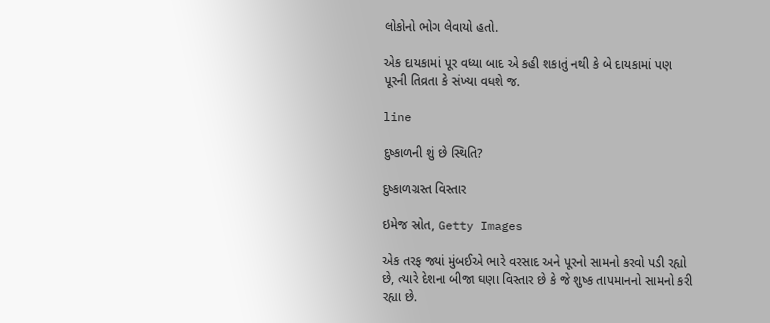લોકોનો ભોગ લેવાયો હતો.

એક દાયકામાં પૂર વધ્યા બાદ એ કહી શકાતું નથી કે બે દાયકામાં પણ પૂરની તિવ્રતા કે સંખ્યા વધશે જ.

line

દુષ્કાળની શું છે સ્થિતિ?

દુષ્કાળગ્રસ્ત વિસ્તાર

ઇમેજ સ્રોત, Getty Images

એક તરફ જ્યાં મુંબઈએ ભારે વરસાદ અને પૂરનો સામનો કરવો પડી રહ્યો છે, ત્યારે દેશના બીજા ઘણા વિસ્તાર છે કે જે શુષ્ક તાપમાનનો સામનો કરી રહ્યા છે.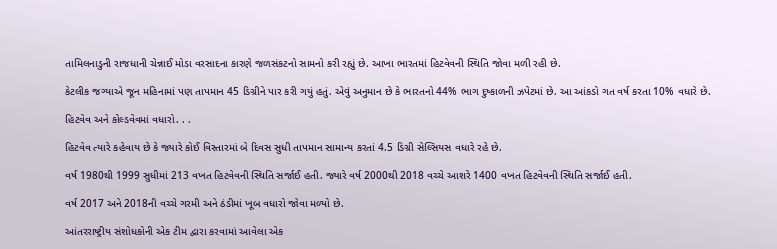તામિલનાડુની રાજધાની ચેન્નાઈ મોડા વરસાદના કારણે જળસંકટનો સામનો કરી રહ્યું છે. આખા ભારતમાં હિટવેવની સ્થિતિ જોવા મળી રહી છે.

કેટલીક જગ્યાએ જૂન મહિનામાં પણ તાપમાન 45 ડિગ્રીને પાર કરી ગયું હતું. એવું અનુમાન છે કે ભારતનો 44% ભાગ દુષ્કાળની ઝપેટમાં છે. આ આંકડો ગત વર્ષ કરતા 10% વધારે છે.

હિટવેવ અને કોલ્ડવેવમાં વધારો. . .

હિટવેવ ત્યારે કહેવાય છે કે જ્યારે કોઈ વિસ્તારમાં બે દિવસ સુધી તાપમાન સામાન્ય કરતાં 4.5 ડિગ્રી સેલ્સિયસ વધારે રહે છે.

વર્ષ 1980થી 1999 સુધીમાં 213 વખત હિટવેવની સ્થિતિ સર્જાઈ હતી. જ્યારે વર્ષ 2000થી 2018 વચ્ચે આશરે 1400 વખત હિટવેવની સ્થિતિ સર્જાઈ હતી.

વર્ષ 2017 અને 2018ની વચ્ચે ગરમી અને ઠંડીમાં ખૂબ વધારો જોવા મળ્યો છે.

આંતરરાષ્ટ્રીય સંશોધકોની એક ટીમ દ્વારા કરવામાં આવેલા એક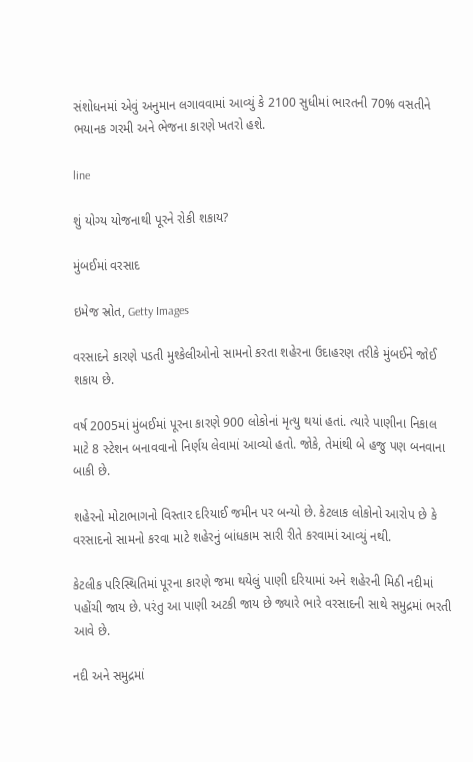સંશોધનમાં એવું અનુમાન લગાવવામાં આવ્યું કે 2100 સુધીમાં ભારતની 70% વસતીને ભયાનક ગરમી અને ભેજના કારણે ખતરો હશે.

line

શું યોગ્ય યોજનાથી પૂરને રોકી શકાય?

મુંબઈમાં વરસાદ

ઇમેજ સ્રોત, Getty Images

વરસાદને કારણે પડતી મુશ્કેલીઓનો સામનો કરતા શહેરના ઉદાહરણ તરીકે મુંબઈને જોઈ શકાય છે.

વર્ષ 2005માં મુંબઈમાં પૂરના કારણે 900 લોકોનાં મૃત્યુ થયાં હતાં. ત્યારે પાણીના નિકાલ માટે 8 સ્ટેશન બનાવવાનો નિર્ણય લેવામાં આવ્યો હતો. જોકે, તેમાંથી બે હજુ પણ બનવાના બાકી છે.

શહેરનો મોટાભાગનો વિસ્તાર દરિયાઈ જમીન પર બન્યો છે. કેટલાક લોકોનો આરોપ છે કે વરસાદનો સામનો કરવા માટે શહેરનું બાંધકામ સારી રીતે કરવામાં આવ્યું નથી.

કેટલીક પરિસ્થિતિમાં પૂરના કારણે જમા થયેલું પાણી દરિયામાં અને શહેરની મિઠી નદીમાં પહોંચી જાય છે. પરંતુ આ પાણી અટકી જાય છે જ્યારે ભારે વરસાદની સાથે સમુદ્રમાં ભરતી આવે છે.

નદી અને સમુદ્રમાં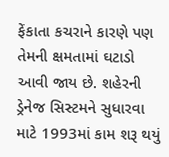ફેંકાતા કચરાને કારણે પણ તેમની ક્ષમતામાં ઘટાડો આવી જાય છે. શહેરની ડ્રેનેજ સિસ્ટમને સુધારવા માટે 1993માં કામ શરૂ થયું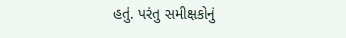હતું. પરંતુ સમીક્ષકોનું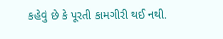કહેવું છે કે પૂરતી કામગીરી થઈ નથી.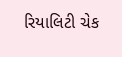રિયાલિટી ચેક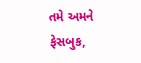તમે અમને ફેસબુક,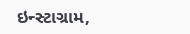ઇન્સ્ટાગ્રામ,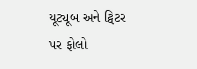યૂટ્યૂબ અને ટ્વિટર પર ફોલો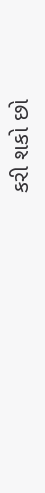કરી શકો છો